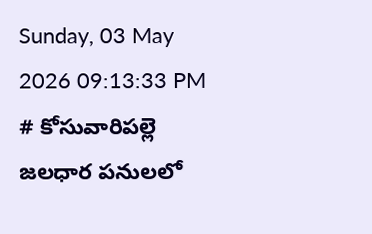Sunday, 03 May 2026 09:13:33 PM
# కోసువారిపల్లె జలధార పనులలో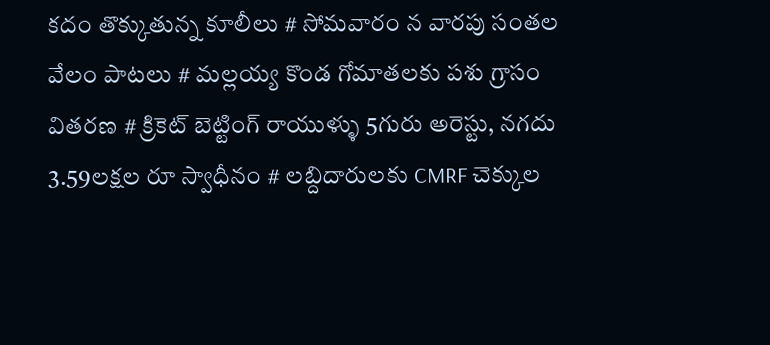కదం తొక్కుతున్న కూలీలు # సోమవారం న వారపు సంతల వేలం పాటలు # మల్లయ్య కొండ గోమాతలకు పశు గ్రాసం వితరణ # క్రికెట్ బెట్టింగ్ రాయుళ్ళు 5గురు అరెస్టు, నగదు 3.59లక్షల రూ స్వాధీనం # లబ్దిదారులకు CMRF చెక్కుల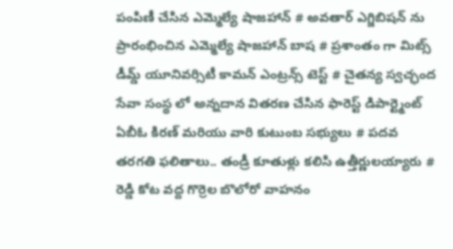పంపిణీ చేసిన ఎమ్మెల్యే షాజహాన్ # అవతార్ ఎగ్జిబిషన్ ను ప్రారంభించిన ఎమ్మెల్యే షాజహాన్ బాష # ప్రశాంతం గా మిట్స్ డీమ్డ్ యూనివర్సిటీ కామన్ ఎంట్రన్స్ టెస్ట్ # చైతన్య స్వచ్ఛంద సేవా సంస్థ లో అన్నదాన వితరణ చేసిన ఫారెస్ట్ డిపార్ట్మెంట్ ఏబీఓ కిరణ్ మరియు వారి కుటుంబ సభ్యులు # పదవ తరగతి ఫలితాలు.. తండ్రీ కూతుళ్లు కలిసి ఉత్తీర్ణులయ్యారు # రెడ్డి కోట వద్ద గొర్రెల బొలోరో వాహనం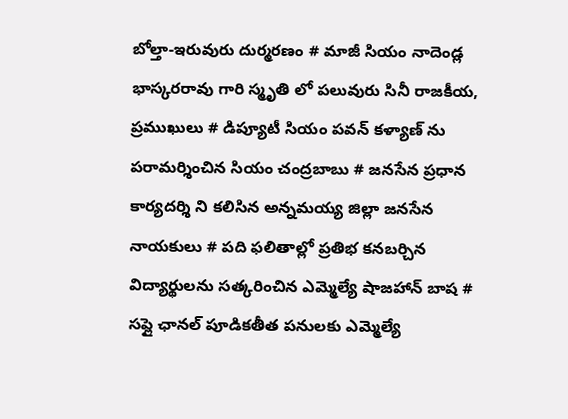బోల్తా-ఇరువురు దుర్మరణం # మాజీ సియం నాదెండ్ల భాస్కరరావు గారి స్మృతి లో పలువురు సినీ రాజకీయ, ప్రముఖులు # డిప్యూటీ సియం పవన్ కళ్యాణ్ ను పరామర్శించిన సియం చంద్రబాబు # జనసేన ప్రధాన కార్యదర్శి ని కలిసిన అన్నమయ్య జిల్లా జనసేన నాయకులు # పది ఫలితాల్లో ప్రతిభ కనబర్చిన విద్యార్థులను సత్కరించిన ఎమ్మెల్యే షాజహాన్ బాష # సప్లై ఛానల్ పూడికతీత పనులకు ఎమ్మెల్యే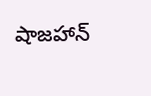షాజహాన్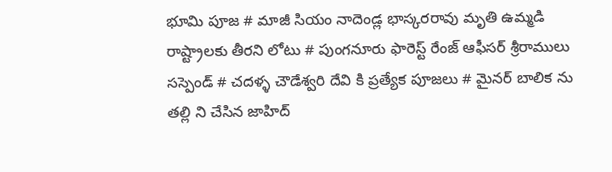భూమి పూజ # మాజీ సియం నాదెండ్ల భాస్కరరావు మృతి ఉమ్మడి రాష్ట్రాలకు తీరని లోటు # పుంగనూరు ఫారెస్ట్ రేంజ్ ఆఫీసర్ శ్రీరాములు సస్పెండ్ # చదళ్ళ చౌడేశ్వరి దేవి కి ప్రత్యేక పూజలు # మైనర్ బాలిక ను తల్లి ని చేసిన జాహిద్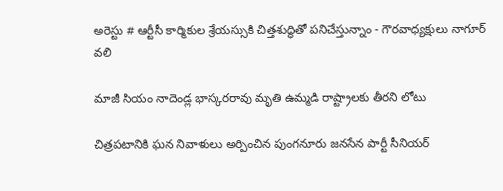అరెస్టు # ఆర్టీసీ కార్మికుల శ్రేయస్సుకి చిత్తశుద్ధితో పనిచేస్తున్నాం - గౌరవాధ్యక్షులు నాగూర్ వలి

మాజీ సియం నాదెండ్ల భాస్కరరావు మృతి ఉమ్మడి రాష్ట్రాలకు తీరని లోటు

చిత్రపటానికి ఘన నివాళులు అర్పించిన పుంగనూరు జనసేన పార్టీ సీనియర్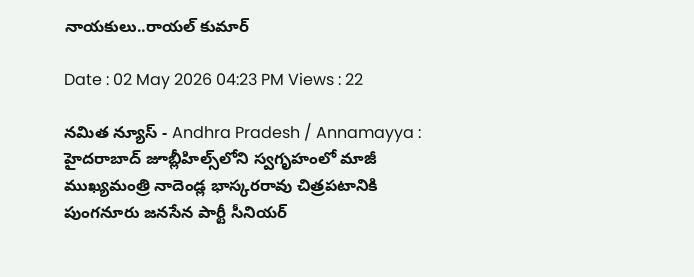నాయకులు..రాయల్ కుమార్

Date : 02 May 2026 04:23 PM Views : 22

నమిత న్యూస్ - Andhra Pradesh / Annamayya : హైదరాబాద్ జూబ్లీహిల్స్‌లోని స్వగృహంలో మాజీ ముఖ్యమంత్రి నాదెండ్ల భాస్కరరావు చిత్రపటానికి పుంగనూరు జనసేన పార్టీ సీనియర్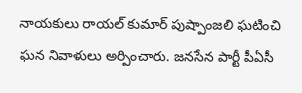నాయకులు రాయల్ కుమార్ పుష్పాంజలి ఘటించి ఘన నివాళులు అర్పించారు. జనసేన పార్టీ పీఏసీ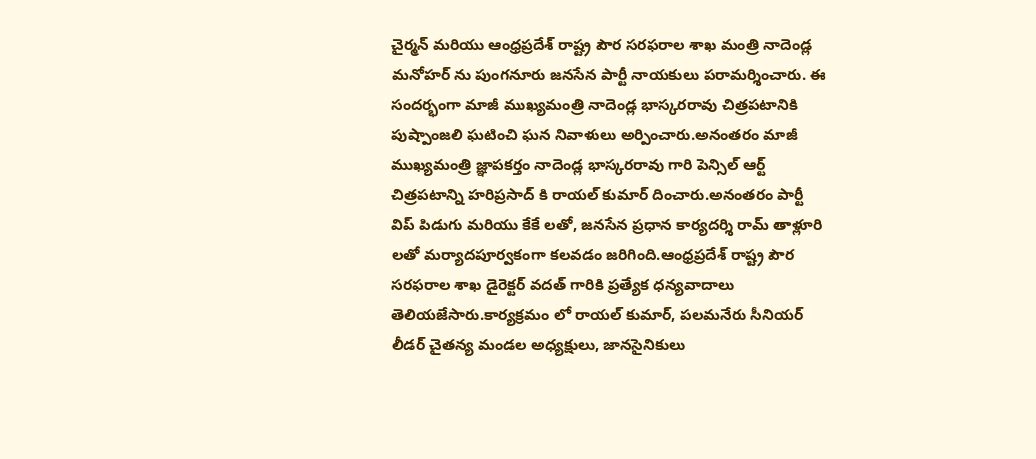చైర్మన్ మరియు ఆంధ్రప్రదేశ్ రాష్ట్ర పౌర సరఫరాల శాఖ మంత్రి నాదెండ్ల మనోహర్ ను పుంగనూరు జనసేన పార్టీ నాయకులు పరామర్శించారు. ఈ సందర్భంగా మాజీ ముఖ్యమంత్రి నాదెండ్ల భాస్కరరావు చిత్రపటానికి పుష్పాంజలి ఘటించి ఘన నివాళులు అర్పించారు.అనంతరం మాజీ ముఖ్యమంత్రి జ్ఞాపకర్తం నాదెండ్ల భాస్కరరావు గారి పెన్సిల్ ఆర్ట్ చిత్రపటాన్ని హరిప్రసాద్ కి రాయల్ కుమార్ దించారు.అనంతరం పార్టీ విప్ పిడుగు మరియు కేకే లతో, జనసేన ప్రధాన కార్యదర్శి రామ్ తాళ్లూరి లతో మర్యాదపూర్వకంగా కలవడం జరిగింది.ఆంధ్రప్రదేశ్ రాష్ట్ర పౌర సరఫరాల శాఖ డైరెక్టర్ వదత్ గారికి ప్రత్యేక ధన్యవాదాలు తెలియజేసారు.కార్యక్రమం లో రాయల్ కుమార్, పలమనేరు సీనియర్ లీడర్ చైతన్య మండల అధ్యక్షులు, జానసైనికులు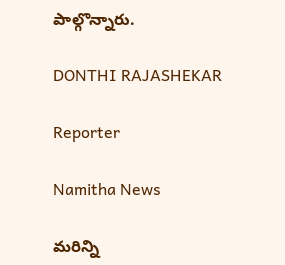పాల్గొన్నారు.

DONTHI RAJASHEKAR

Reporter

Namitha News

మరిన్ని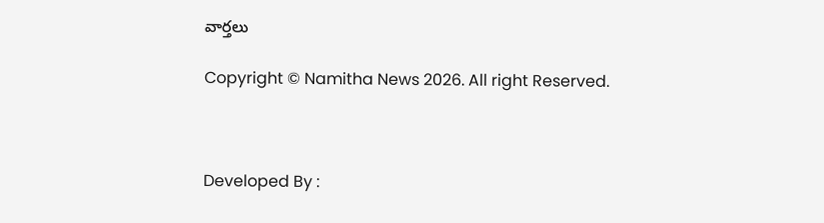వార్తలు

Copyright © Namitha News 2026. All right Reserved.



Developed By :